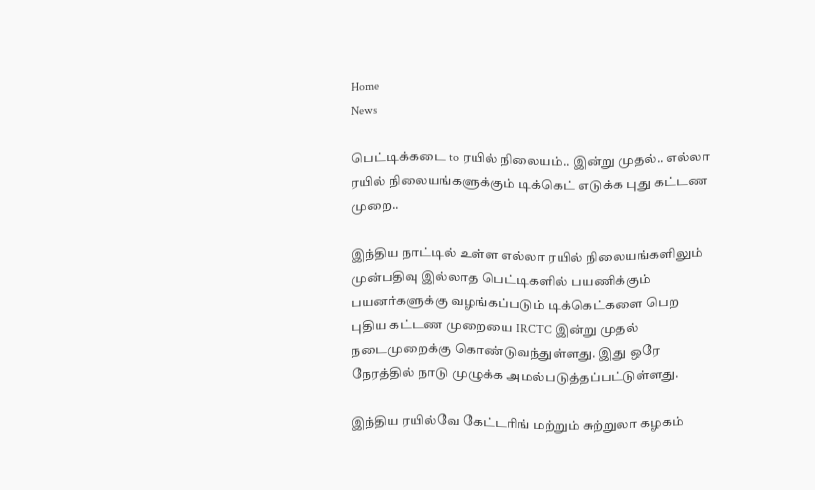Home
News

பெட்டிக்கடை to ரயில் நிலையம்.. இன்று முதல்.. எல்லா ரயில் நிலையங்களுக்கும் டிக்கெட் எடுக்க புது கட்டண முறை..

இந்திய நாட்டில் உள்ள எல்லா ரயில் நிலையங்களிலும் முன்பதிவு இல்லாத பெட்டிகளில் பயணிக்கும் பயனர்களுக்கு வழங்கப்படும் டிக்கெட்களை பெற புதிய கட்டண முறையை IRCTC இன்று முதல் நடைமுறைக்கு கொண்டுவந்துள்ளது. இது ஒரே நேரத்தில் நாடு முழுக்க அமல்படுத்தப்பட்டுள்ளது.

இந்திய ரயில்வே கேட்டரிங் மற்றும் சுற்றுலா கழகம்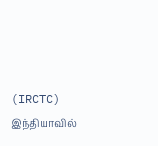(IRCTC) இந்தியாவில்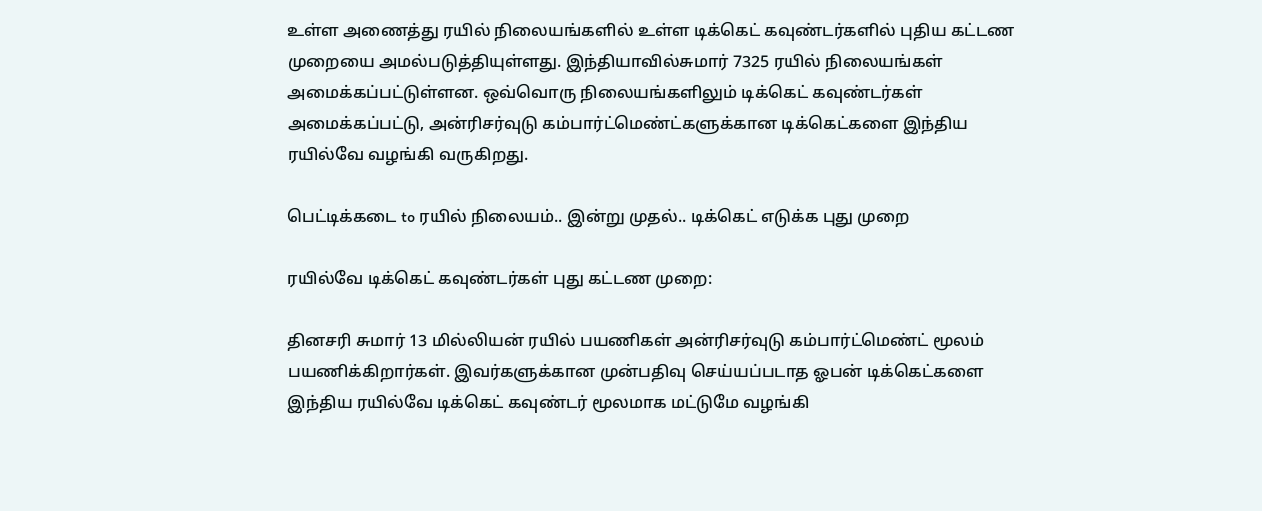உள்ள அணைத்து ரயில் நிலையங்களில் உள்ள டிக்கெட் கவுண்டர்களில் புதிய கட்டண முறையை அமல்படுத்தியுள்ளது. இந்தியாவில்சுமார் 7325 ரயில் நிலையங்கள் அமைக்கப்பட்டுள்ளன. ஒவ்வொரு நிலையங்களிலும் டிக்கெட் கவுண்டர்கள் அமைக்கப்பட்டு, அன்ரிசர்வுடு கம்பார்ட்மெண்ட்களுக்கான டிக்கெட்களை இந்திய ரயில்வே வழங்கி வருகிறது.

பெட்டிக்கடை to ரயில் நிலையம்.. இன்று முதல்.. டிக்கெட் எடுக்க புது முறை

ரயில்வே டிக்கெட் கவுண்டர்கள் புது கட்டண முறை:

தினசரி சுமார் 13 மில்லியன் ரயில் பயணிகள் அன்ரிசர்வுடு கம்பார்ட்மெண்ட் மூலம் பயணிக்கிறார்கள். இவர்களுக்கான முன்பதிவு செய்யப்படாத ஓபன் டிக்கெட்களை இந்திய ரயில்வே டிக்கெட் கவுண்டர் மூலமாக மட்டுமே வழங்கி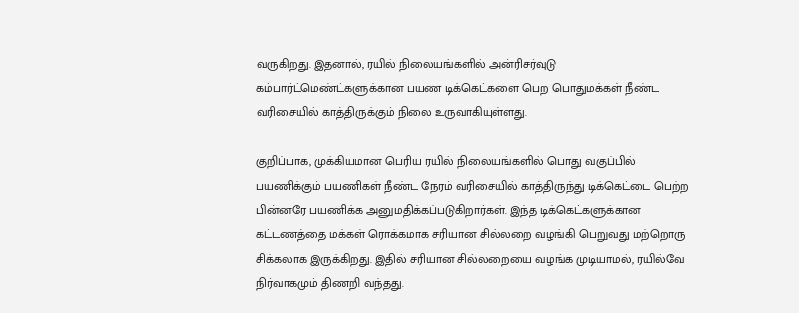வருகிறது. இதனால், ரயில் நிலையங்களில் அன்ரிசர்வுடு கம்பார்ட்மெண்ட்களுக்கான பயண டிக்கெட்களை பெற பொதுமக்கள் நீண்ட வரிசையில் காத்திருக்கும் நிலை உருவாகியுள்ளது.

குறிப்பாக, முக்கியமான பெரிய ரயில் நிலையங்களில் பொது வகுப்பில் பயணிக்கும் பயணிகள் நீண்ட நேரம் வரிசையில் காத்திருந்து டிக்கெட்டை பெற்ற பின்னரே பயணிக்க அனுமதிக்கப்படுகிறார்கள். இந்த டிக்கெட்களுக்கான கட்டணத்தை மக்கள் ரொக்கமாக சரியான சில்லறை வழங்கி பெறுவது மற்றொரு சிக்கலாக இருக்கிறது. இதில் சரியான சில்லறையை வழங்க முடியாமல், ரயில்வே நிர்வாகமும் திணறி வந்தது.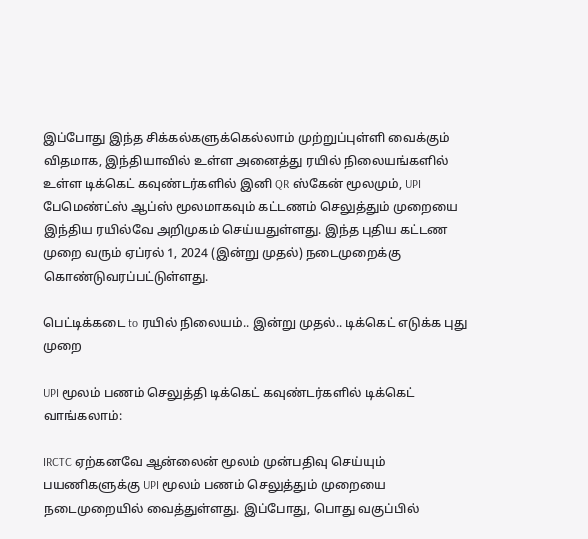இப்போது இந்த சிக்கல்களுக்கெல்லாம் முற்றுப்புள்ளி வைக்கும் விதமாக, இந்தியாவில் உள்ள அனைத்து ரயில் நிலையங்களில் உள்ள டிக்கெட் கவுண்டர்களில் இனி QR ஸ்கேன் மூலமும், UPI பேமெண்ட்ஸ் ஆப்ஸ் மூலமாகவும் கட்டணம் செலுத்தும் முறையை இந்திய ரயில்வே அறிமுகம் செய்யதுள்ளது. இந்த புதிய கட்டண முறை வரும் ஏப்ரல் 1, 2024 (இன்று முதல்) நடைமுறைக்கு கொண்டுவரப்பட்டுள்ளது.

பெட்டிக்கடை to ரயில் நிலையம்.. இன்று முதல்.. டிக்கெட் எடுக்க புது முறை

UPI மூலம் பணம் செலுத்தி டிக்கெட் கவுண்டர்களில் டிக்கெட் வாங்கலாம்:

IRCTC ஏற்கனவே ஆன்லைன் மூலம் முன்பதிவு செய்யும் பயணிகளுக்கு UPI மூலம் பணம் செலுத்தும் முறையை நடைமுறையில் வைத்துள்ளது. இப்போது, பொது வகுப்பில்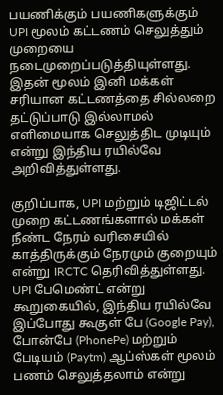பயணிக்கும் பயணிகளுக்கும் UPI மூலம் கட்டணம் செலுத்தும் முறையை நடைமுறைப்படுத்தியுள்ளது. இதன் மூலம் இனி மக்கள் சரியான கட்டணத்தை சில்லறை தட்டுப்பாடு இல்லாமல் எளிமையாக செலுத்திட முடியும் என்று இந்திய ரயில்வே அறிவித்துள்ளது.

குறிப்பாக, UPI மற்றும் டிஜிட்டல் முறை கட்டணங்களால் மக்கள் நீண்ட நேரம் வரிசையில் காத்திருக்கும் நேரமும் குறையும் என்று IRCTC தெரிவித்துள்ளது. UPI பேமெண்ட் என்று கூறுகையில், இந்திய ரயில்வே இப்போது கூகுள் பே (Google Pay), போன்பே (PhonePe) மற்றும் பேடியம் (Paytm) ஆப்ஸ்கள் மூலம் பணம் செலுத்தலாம் என்று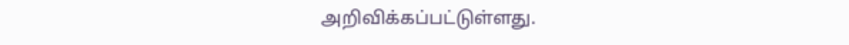அறிவிக்கப்பட்டுள்ளது.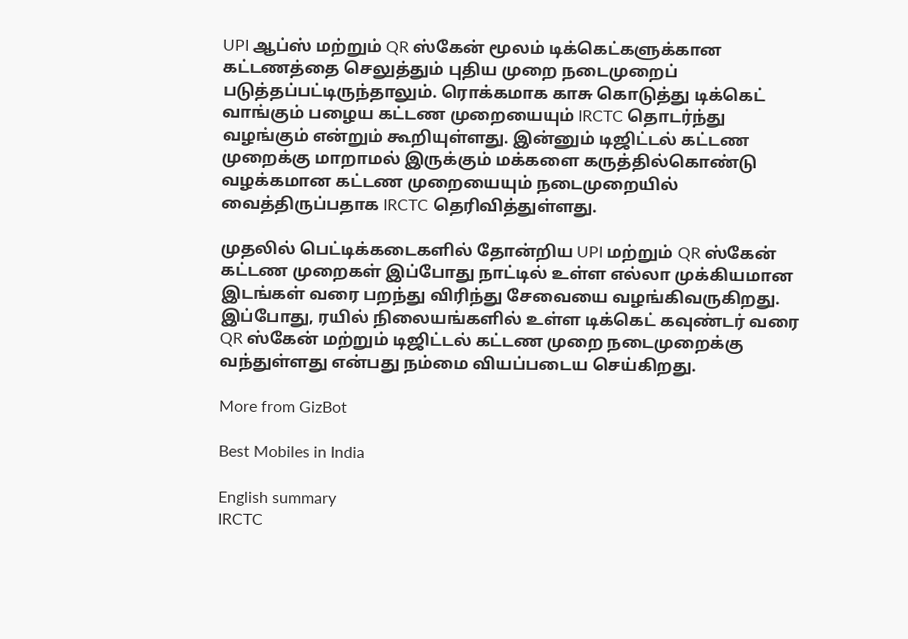UPI ஆப்ஸ் மற்றும் QR ஸ்கேன் மூலம் டிக்கெட்களுக்கான கட்டணத்தை செலுத்தும் புதிய முறை நடைமுறைப் படுத்தப்பட்டிருந்தாலும். ரொக்கமாக காசு கொடுத்து டிக்கெட் வாங்கும் பழைய கட்டண முறையையும் IRCTC தொடர்ந்து வழங்கும் என்றும் கூறியுள்ளது. இன்னும் டிஜிட்டல் கட்டண முறைக்கு மாறாமல் இருக்கும் மக்களை கருத்தில்கொண்டு வழக்கமான கட்டண முறையையும் நடைமுறையில் வைத்திருப்பதாக IRCTC தெரிவித்துள்ளது.

முதலில் பெட்டிக்கடைகளில் தோன்றிய UPI மற்றும் QR ஸ்கேன் கட்டண முறைகள் இப்போது நாட்டில் உள்ள எல்லா முக்கியமான இடங்கள் வரை பறந்து விரிந்து சேவையை வழங்கிவருகிறது. இப்போது, ரயில் நிலையங்களில் உள்ள டிக்கெட் கவுண்டர் வரை QR ஸ்கேன் மற்றும் டிஜிட்டல் கட்டண முறை நடைமுறைக்கு வந்துள்ளது என்பது நம்மை வியப்படைய செய்கிறது.

More from GizBot

Best Mobiles in India

English summary
IRCTC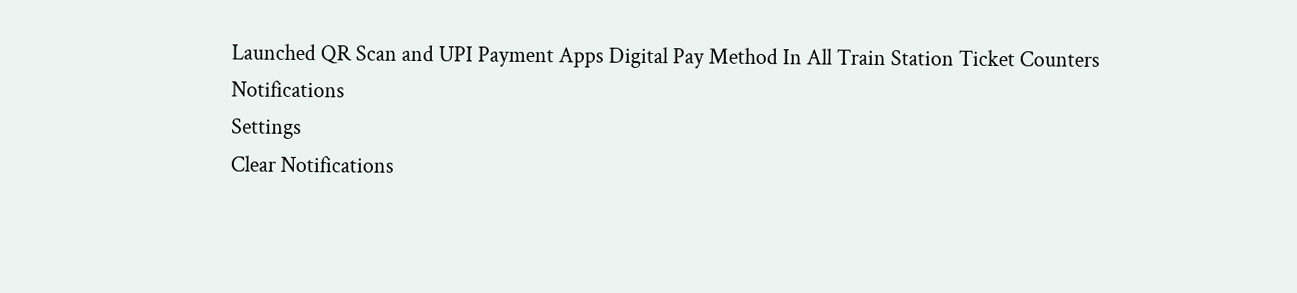Launched QR Scan and UPI Payment Apps Digital Pay Method In All Train Station Ticket Counters
Notifications
Settings
Clear Notifications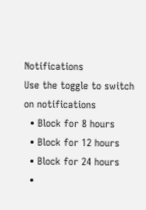Notifications
Use the toggle to switch on notifications
  • Block for 8 hours
  • Block for 12 hours
  • Block for 24 hours
  •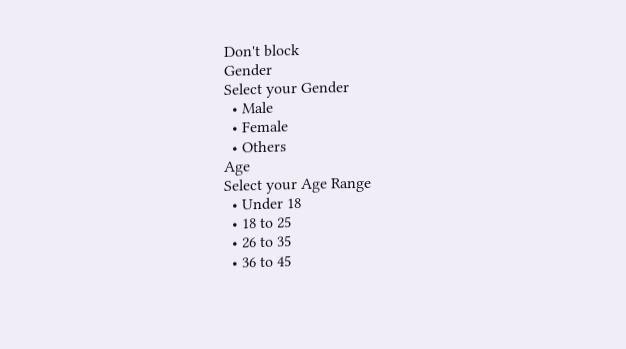Don't block
Gender
Select your Gender
  • Male
  • Female
  • Others
Age
Select your Age Range
  • Under 18
  • 18 to 25
  • 26 to 35
  • 36 to 45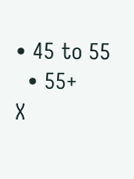• 45 to 55
  • 55+
X